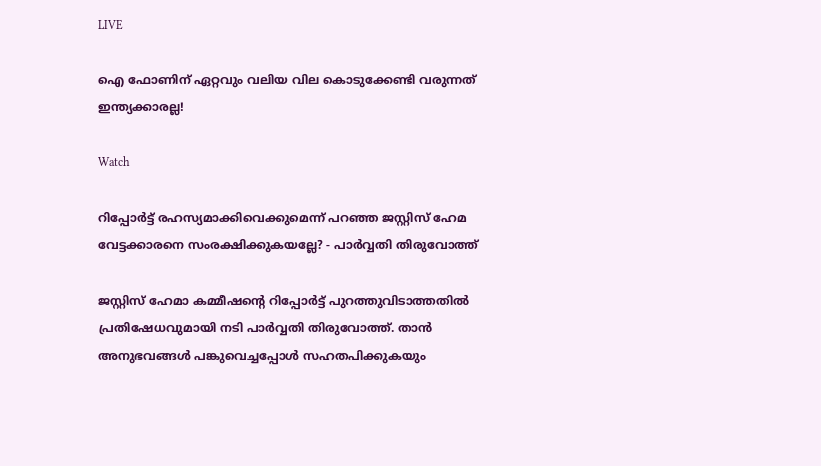LIVE

ഐ ഫോണിന് ഏറ്റവും വലിയ വില കൊടുക്കേണ്ടി വരുന്നത് ഇന്ത്യക്കാരല്ല!

Watch

റിപ്പോര്‍ട്ട് രഹസ്യമാക്കിവെക്കുമെന്ന് പറഞ്ഞ ജസ്റ്റിസ് ഹേമ വേട്ടക്കാരനെ സംരക്ഷിക്കുകയല്ലേ? - പാര്‍വ്വതി തിരുവോത്ത്‌

ജസ്റ്റിസ് ഹേമാ കമ്മീഷന്റെ റിപ്പോര്‍ട്ട് പുറത്തുവിടാത്തതില്‍ പ്രതിഷേധവുമായി നടി പാര്‍വ്വതി തിരുവോത്ത്. താന്‍ അനുഭവങ്ങള്‍ പങ്കുവെച്ചപ്പോള്‍ സഹതപിക്കുകയും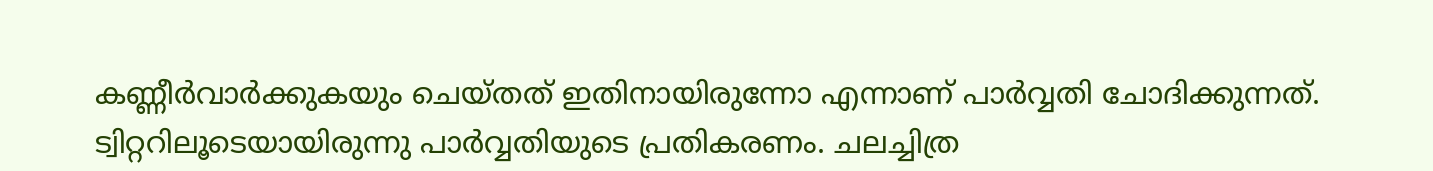കണ്ണീര്‍വാര്‍ക്കുകയും ചെയ്തത് ഇതിനായിരുന്നോ എന്നാണ് പാര്‍വ്വതി ചോദിക്കുന്നത്. ട്വിറ്ററിലൂടെയായിരുന്നു പാര്‍വ്വതിയുടെ പ്രതികരണം. ചലച്ചിത്ര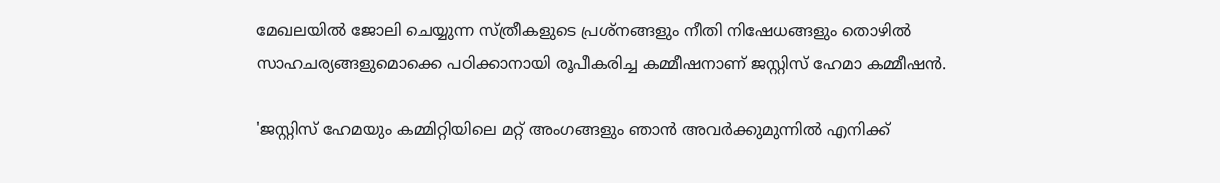മേഖലയില്‍ ജോലി ചെയ്യുന്ന സ്ത്രീകളുടെ പ്രശ്‌നങ്ങളും നീതി നിഷേധങ്ങളും തൊഴില്‍ സാഹചര്യങ്ങളുമൊക്കെ പഠിക്കാനായി രൂപീകരിച്ച കമ്മീഷനാണ് ജസ്റ്റിസ് ഹേമാ കമ്മീഷന്‍.

'ജസ്റ്റിസ് ഹേമയും കമ്മിറ്റിയിലെ മറ്റ് അംഗങ്ങളും ഞാന്‍ അവര്‍ക്കുമുന്നില്‍ എനിക്ക്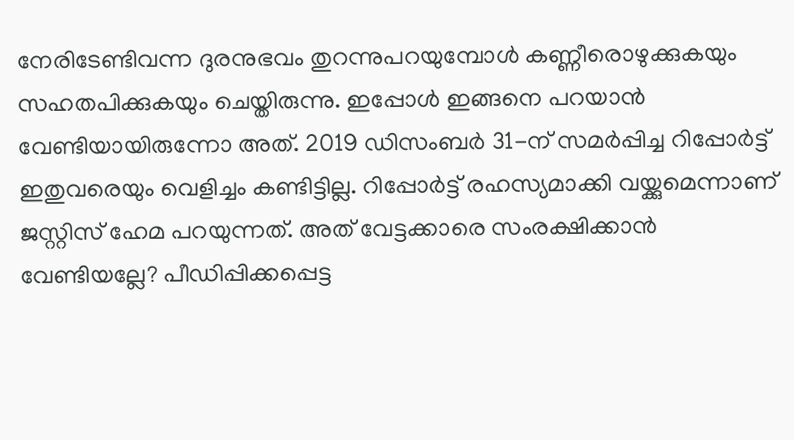നേരിടേണ്ടിവന്ന ദുരനുഭവം തുറന്നുപറയുമ്പോള്‍ കണ്ണീരൊഴുക്കുകയും സഹതപിക്കുകയും ചെയ്തിരുന്നു. ഇപ്പോള്‍ ഇങ്ങനെ പറയാന്‍ വേണ്ടിയായിരുന്നോ അത്. 2019 ഡിസംബര്‍ 31-ന് സമര്‍പ്പിച്ച റിപ്പോര്‍ട്ട് ഇതുവരെയും വെളിച്ചം കണ്ടിട്ടില്ല. റിപ്പോര്‍ട്ട് രഹസ്യമാക്കി വയ്ക്കുമെന്നാണ് ജസ്റ്റിസ് ഹേമ പറയുന്നത്. അത് വേട്ടക്കാരെ സംരക്ഷിക്കാന്‍ വേണ്ടിയല്ലേ? പീഡിപ്പിക്കപ്പെട്ട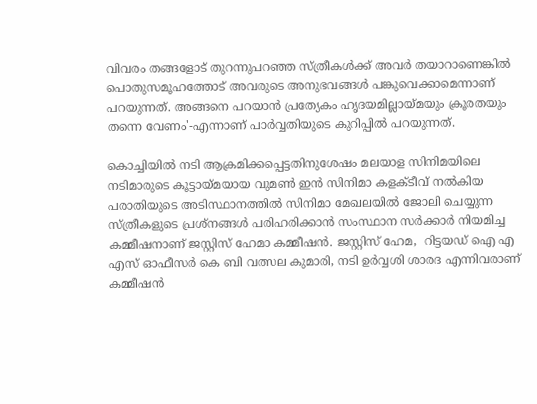വിവരം തങ്ങളോട് തുറന്നുപറഞ്ഞ സ്ത്രീകള്‍ക്ക് അവര്‍ തയാറാണെങ്കില്‍ പൊതുസമൂഹത്തോട് അവരുടെ അനുഭവങ്ങള്‍ പങ്കുവെക്കാമെന്നാണ് പറയുന്നത്. അങ്ങനെ പറയാന്‍ പ്രത്യേകം ഹൃദയമില്ലായ്മയും ക്രൂരതയും തന്നെ വേണം'-എന്നാണ് പാര്‍വ്വതിയുടെ കുറിപ്പില്‍ പറയുന്നത്.

കൊച്ചിയില്‍ നടി ആക്രമിക്കപ്പെട്ടതിനുശേഷം മലയാള സിനിമയിലെ നടിമാരുടെ കൂട്ടായ്മയായ വുമണ്‍ ഇന്‍ സിനിമാ കളക്ടീവ് നല്‍കിയ പരാതിയുടെ അടിസ്ഥാനത്തില്‍ സിനിമാ മേഖലയില്‍ ജോലി ചെയ്യുന്ന സ്ത്രീകളുടെ പ്രശ്‌നങ്ങള്‍ പരിഹരിക്കാന്‍ സംസ്ഥാന സര്‍ക്കാര്‍ നിയമിച്ച കമ്മീഷനാണ് ജസ്റ്റിസ് ഹേമാ കമ്മീഷന്‍. ജസ്റ്റിസ് ഹേമ,  റിട്ടയഡ് ഐ എ എസ് ഓഫീസര്‍ കെ ബി വത്സല കുമാരി, നടി ഉര്‍വ്വശി ശാരദ എന്നിവരാണ് കമ്മീഷന്‍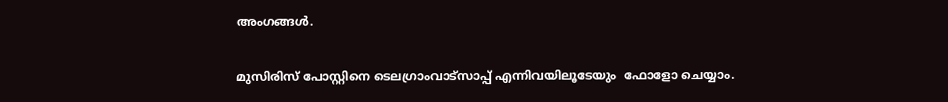അംഗങ്ങള്‍.

മുസിരിസ് പോസ്റ്റിനെ ടെലഗ്രാംവാട്‌സാപ്പ് എന്നിവയിലൂടേയും  ഫോളോ ചെയ്യാം.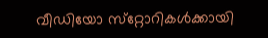വീഡിയോ സ്‌റ്റോറികള്‍ക്കായി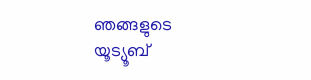ഞങ്ങളുടെ യൂട്യൂബ്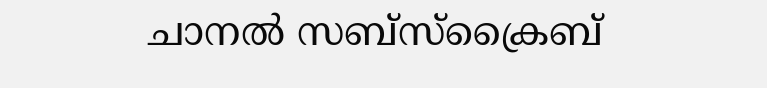ചാനല്‍ സബ്‌സ്‌ക്രൈബ്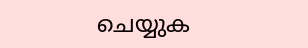ചെയ്യുക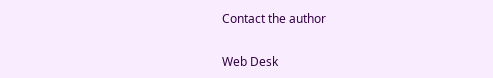Contact the author

Web Desk